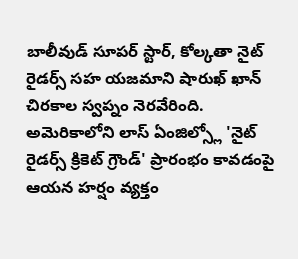బాలీవుడ్ సూపర్ స్టార్, కోల్కతా నైట్ రైడర్స్ సహ యజమాని షారుఖ్ ఖాన్ చిరకాల స్వప్నం నెరవేరింది. అమెరికాలోని లాస్ ఏంజిల్స్లో 'నైట్ రైడర్స్ క్రికెట్ గ్రౌండ్' ప్రారంభం కావడంపై ఆయన హర్షం వ్యక్తం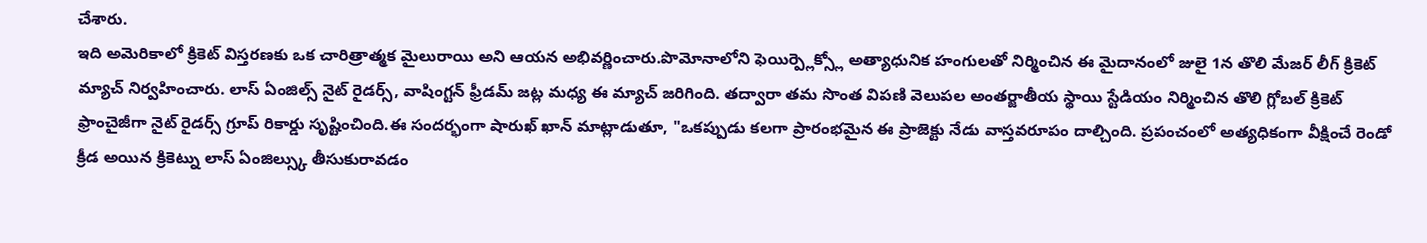చేశారు.
ఇది అమెరికాలో క్రికెట్ విస్తరణకు ఒక చారిత్రాత్మక మైలురాయి అని ఆయన అభివర్ణించారు.పొమోనాలోని ఫెయిర్ప్లెక్స్లో అత్యాధునిక హంగులతో నిర్మించిన ఈ మైదానంలో జులై 1న తొలి మేజర్ లీగ్ క్రికెట్ మ్యాచ్ నిర్వహించారు. లాస్ ఏంజిల్స్ నైట్ రైడర్స్, వాషింగ్టన్ ఫ్రీడమ్ జట్ల మధ్య ఈ మ్యాచ్ జరిగింది. తద్వారా తమ సొంత విపణి వెలుపల అంతర్జాతీయ స్థాయి స్టేడియం నిర్మించిన తొలి గ్లోబల్ క్రికెట్ ఫ్రాంచైజీగా నైట్ రైడర్స్ గ్రూప్ రికార్డు సృష్టించింది.ఈ సందర్భంగా షారుఖ్ ఖాన్ మాట్లాడుతూ, "ఒకప్పుడు కలగా ప్రారంభమైన ఈ ప్రాజెక్టు నేడు వాస్తవరూపం దాల్చింది. ప్రపంచంలో అత్యధికంగా వీక్షించే రెండో క్రీడ అయిన క్రికెట్ను లాస్ ఏంజిల్స్కు తీసుకురావడం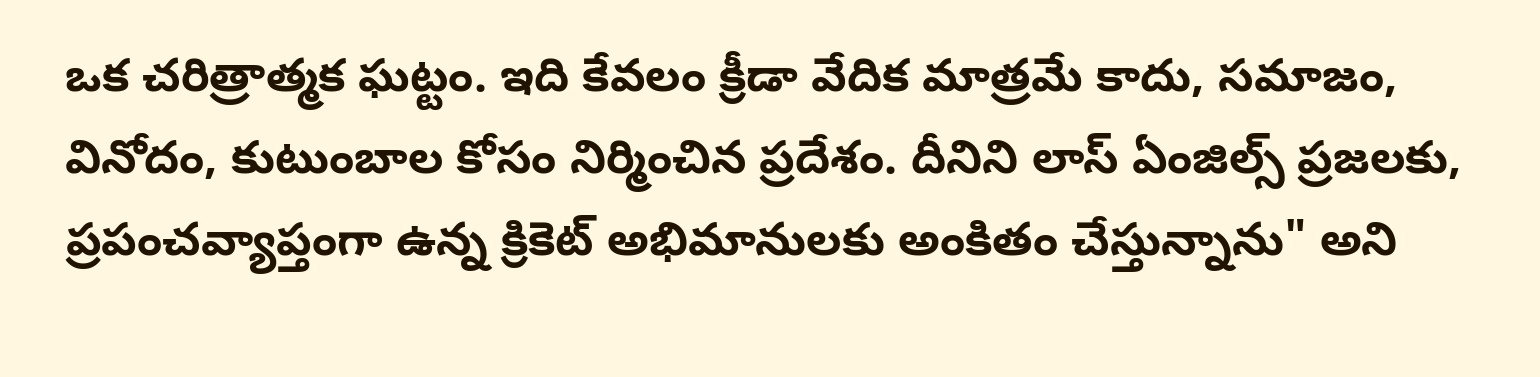ఒక చరిత్రాత్మక ఘట్టం. ఇది కేవలం క్రీడా వేదిక మాత్రమే కాదు, సమాజం, వినోదం, కుటుంబాల కోసం నిర్మించిన ప్రదేశం. దీనిని లాస్ ఏంజిల్స్ ప్రజలకు, ప్రపంచవ్యాప్తంగా ఉన్న క్రికెట్ అభిమానులకు అంకితం చేస్తున్నాను" అని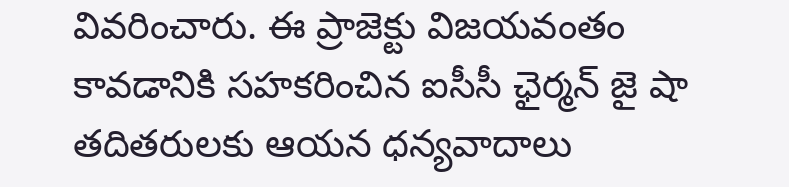వివరించారు. ఈ ప్రాజెక్టు విజయవంతం కావడానికి సహకరించిన ఐసీసీ ఛైర్మన్ జై షా తదితరులకు ఆయన ధన్యవాదాలు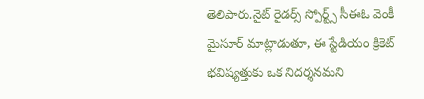తెలిపారు.నైట్ రైడర్స్ స్పోర్ట్స్ సీఈఓ వెంకీ మైసూర్ మాట్లాడుతూ, ఈ స్టేడియం క్రికెట్ భవిష్యత్తుకు ఒక నిదర్శనమని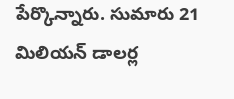పేర్కొన్నారు. సుమారు 21 మిలియన్ డాలర్ల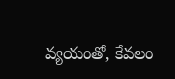వ్యయంతో, కేవలం